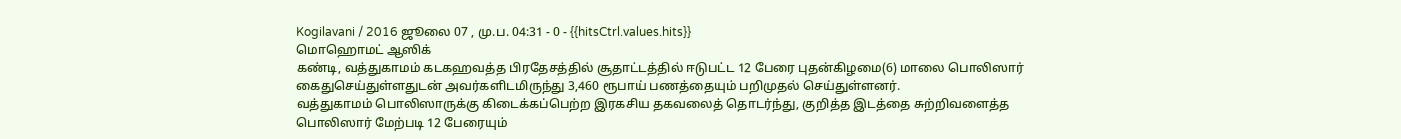Kogilavani / 2016 ஜூலை 07 , மு.ப. 04:31 - 0 - {{hitsCtrl.values.hits}}
மொஹொமட் ஆஸிக்
கண்டி, வத்துகாமம் கடகஹவத்த பிரதேசத்தில் சூதாட்டத்தில் ஈடுபட்ட 12 பேரை புதன்கிழமை(6) மாலை பொலிஸார் கைதுசெய்துள்ளதுடன் அவர்களிடமிருந்து 3,460 ரூபாய் பணத்தையும் பறிமுதல் செய்துள்ளனர்.
வத்துகாமம் பொலிஸாருக்கு கிடைக்கப்பெற்ற இரகசிய தகவலைத் தொடர்ந்து, குறித்த இடத்தை சுற்றிவளைத்த பொலிஸார் மேற்படி 12 பேரையும்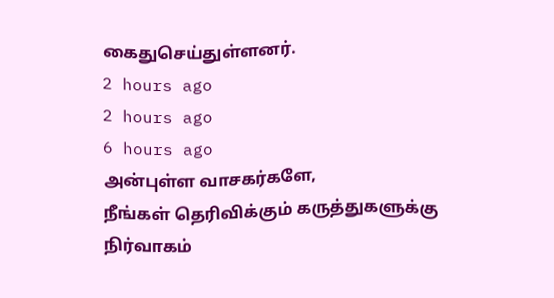கைதுசெய்துள்ளனர்.
2 hours ago
2 hours ago
6 hours ago
அன்புள்ள வாசகர்களே,
நீங்கள் தெரிவிக்கும் கருத்துகளுக்கு நிர்வாகம்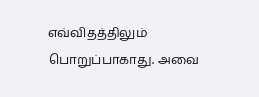எவ்விதத்திலும் பொறுப்பாகாது. அவை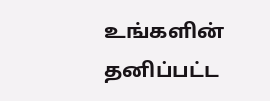உங்களின் தனிப்பட்ட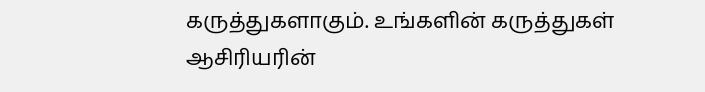கருத்துகளாகும். உங்களின் கருத்துகள் ஆசிரியரின்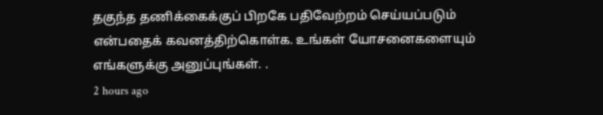தகுந்த தணிக்கைக்குப் பிறகே பதிவேற்றம் செய்யப்படும் என்பதைக் கவனத்திற்கொள்க. உங்கள் யோசனைகளையும் எங்களுக்கு அனுப்புங்கள். .
2 hours ago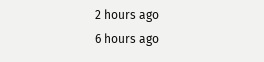2 hours ago
6 hours ago